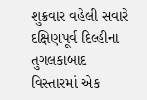શુક્રવાર વહેલી સવારે દક્ષિણપૂર્વ દિલ્હીના તુગલકાબાદ વિસ્તારમાં એક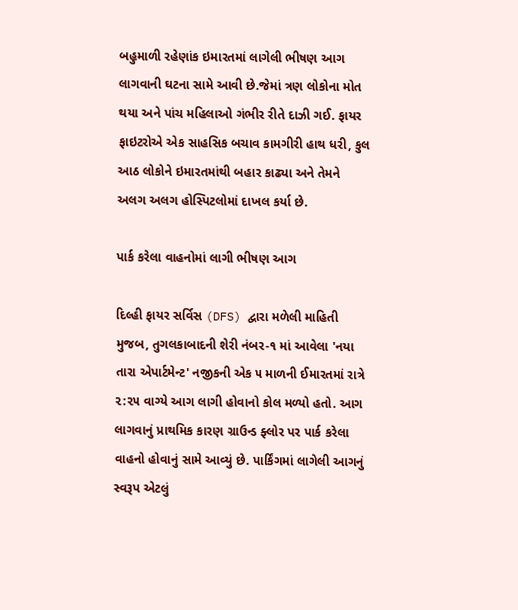બહુમાળી રહેણાંક ઇમારતમાં લાગેલી ભીષણ આગ લાગવાની ઘટના સામે આવી છે.જેમાં ત્રણ લોકોના મોત થયા અને પાંચ મહિલાઓ ગંભીર રીતે દાઝી ગઈ. ફાયર ફાઇટરોએ એક સાહસિક બચાવ કામગીરી હાથ ધરી, કુલ આઠ લોકોને ઇમારતમાંથી બહાર કાઢ્યા અને તેમને અલગ અલગ હોસ્પિટલોમાં દાખલ કર્યા છે.

પાર્ક કરેલા વાહનોમાં લાગી ભીષણ આગ

દિલ્હી ફાયર સર્વિસ (DFS) દ્વારા મળેલી માહિતી મુજબ, તુગલકાબાદની શેરી નંબર-૧ માં આવેલા 'નયા તારા એપાર્ટમેન્ટ' નજીકની એક ૫ માળની ઈમારતમાં રાત્રે ૨:૨૫ વાગ્યે આગ લાગી હોવાનો કોલ મળ્યો હતો. આગ લાગવાનું પ્રાથમિક કારણ ગ્રાઉન્ડ ફ્લોર પર પાર્ક કરેલા વાહનો હોવાનું સામે આવ્યું છે. પાર્કિંગમાં લાગેલી આગનું સ્વરૂપ એટલું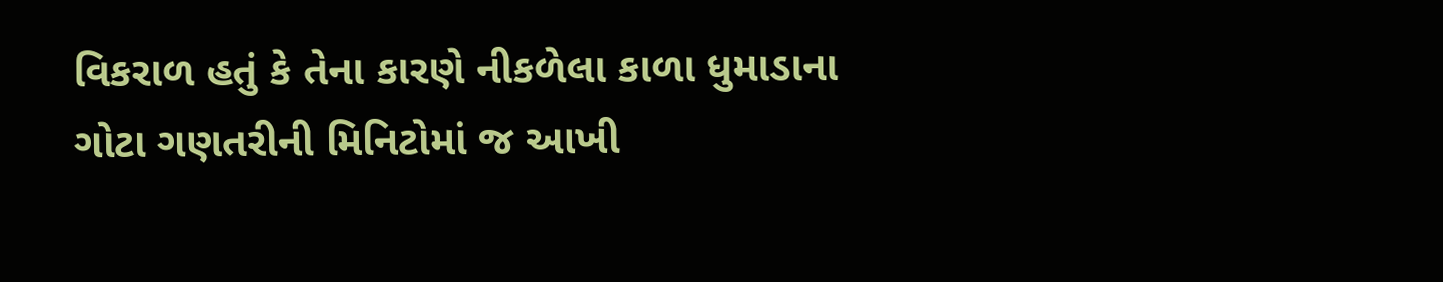વિકરાળ હતું કે તેના કારણે નીકળેલા કાળા ધુમાડાના ગોટા ગણતરીની મિનિટોમાં જ આખી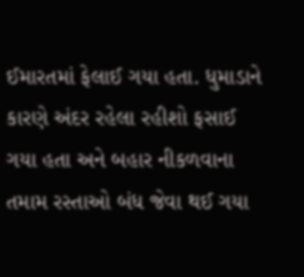ઈમારતમાં ફેલાઈ ગયા હતા. ધુમાડાને કારણે અંદર રહેલા રહીશો ફસાઈ ગયા હતા અને બહાર નીકળવાના તમામ રસ્તાઓ બંધ જેવા થઈ ગયા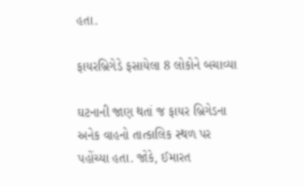હતા.

ફાયરબ્રિગેડે ફસાયેલા 8 લોકોને બચાવ્યા

ઘટનાની જાણ થતાં જ ફાયર બ્રિગેડના અનેક વાહનો તાત્કાલિક સ્થળ પર પહોંચ્યા હતા. જોકે, ઈમારત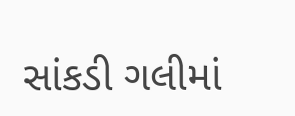સાંકડી ગલીમાં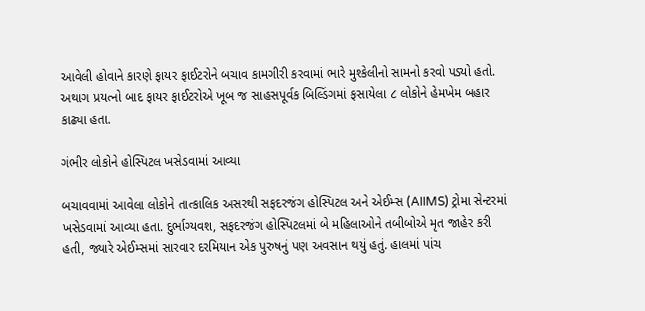આવેલી હોવાને કારણે ફાયર ફાઈટરોને બચાવ કામગીરી કરવામાં ભારે મુશ્કેલીનો સામનો કરવો પડ્યો હતો. અથાગ પ્રયત્નો બાદ ફાયર ફાઈટરોએ ખૂબ જ સાહસપૂર્વક બિલ્ડિંગમાં ફસાયેલા ૮ લોકોને હેમખેમ બહાર કાઢ્યા હતા.

ગંભીર લોકોને હોસ્પિટલ ખસેડવામાં આવ્યા

બચાવવામાં આવેલા લોકોને તાત્કાલિક અસરથી સફદરજંગ હોસ્પિટલ અને એઈમ્સ (AIIMS) ટ્રોમા સેન્ટરમાં ખસેડવામાં આવ્યા હતા. દુર્ભાગ્યવશ, સફદરજંગ હોસ્પિટલમાં બે મહિલાઓને તબીબોએ મૃત જાહેર કરી હતી, જ્યારે એઈમ્સમાં સારવાર દરમિયાન એક પુરુષનું પણ અવસાન થયું હતું. હાલમાં પાંચ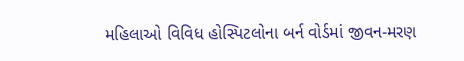મહિલાઓ વિવિધ હોસ્પિટલોના બર્ન વોર્ડમાં જીવન-મરણ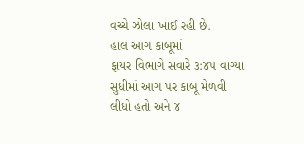વચ્ચે ઝોલા ખાઈ રહી છે.
હાલ આગ કાબૂમાં
ફાયર વિભાગે સવારે ૩:૪૫ વાગ્યા સુધીમાં આગ પર કાબૂ મેળવી લીધો હતો અને ૪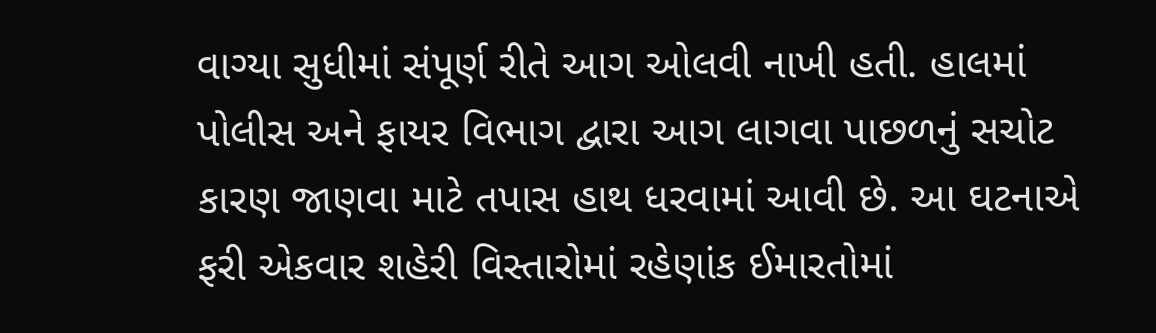વાગ્યા સુધીમાં સંપૂર્ણ રીતે આગ ઓલવી નાખી હતી. હાલમાં પોલીસ અને ફાયર વિભાગ દ્વારા આગ લાગવા પાછળનું સચોટ કારણ જાણવા માટે તપાસ હાથ ધરવામાં આવી છે. આ ઘટનાએ ફરી એકવાર શહેરી વિસ્તારોમાં રહેણાંક ઈમારતોમાં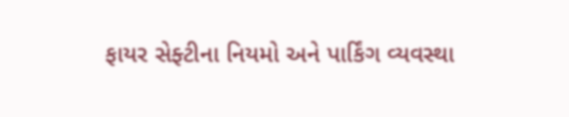ફાયર સેફ્ટીના નિયમો અને પાર્કિંગ વ્યવસ્થા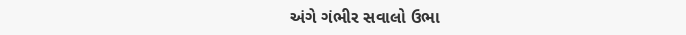અંગે ગંભીર સવાલો ઉભા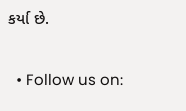કર્યા છે.

  • Follow us on: